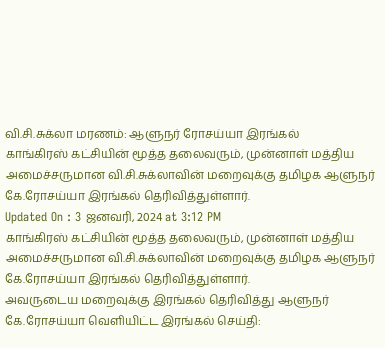வி.சி.சுக்லா மரணம்: ஆளுநர் ரோசய்யா இரங்கல்
காங்கிரஸ் கட்சியின் மூத்த தலைவரும், முன்னாள் மத்திய அமைச்சருமான வி.சி.சுக்லாவின் மறைவுக்கு தமிழக ஆளுநர் கே.ரோசய்யா இரங்கல் தெரிவித்துள்ளார்.
Updated On : 3 ஜனவரி, 2024 at 3:12 PM
காங்கிரஸ் கட்சியின் மூத்த தலைவரும், முன்னாள் மத்திய அமைச்சருமான வி.சி.சுக்லாவின் மறைவுக்கு தமிழக ஆளுநர் கே.ரோசய்யா இரங்கல் தெரிவித்துள்ளார்.
அவருடைய மறைவுக்கு இரங்கல் தெரிவித்து ஆளுநர் கே.ரோசய்யா வெளியிட்ட இரங்கல் செய்தி: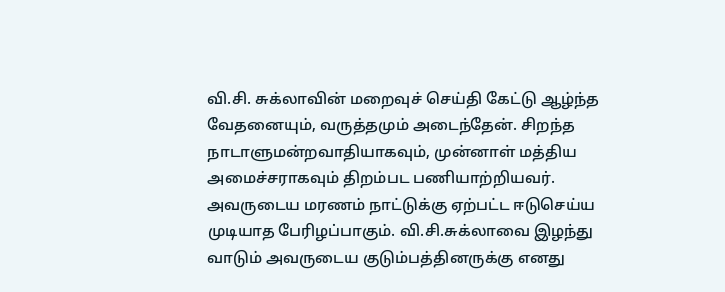வி.சி. சுக்லாவின் மறைவுச் செய்தி கேட்டு ஆழ்ந்த வேதனையும், வருத்தமும் அடைந்தேன். சிறந்த நாடாளுமன்றவாதியாகவும், முன்னாள் மத்திய அமைச்சராகவும் திறம்பட பணியாற்றியவர். அவருடைய மரணம் நாட்டுக்கு ஏற்பட்ட ஈடுசெய்ய முடியாத பேரிழப்பாகும். வி.சி.சுக்லாவை இழந்து வாடும் அவருடைய குடும்பத்தினருக்கு எனது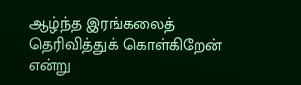ஆழ்ந்த இரங்கலைத் தெரிவித்துக் கொள்கிறேன் என்று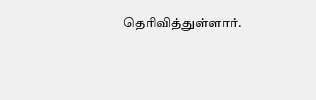தெரிவித்துள்ளார்.